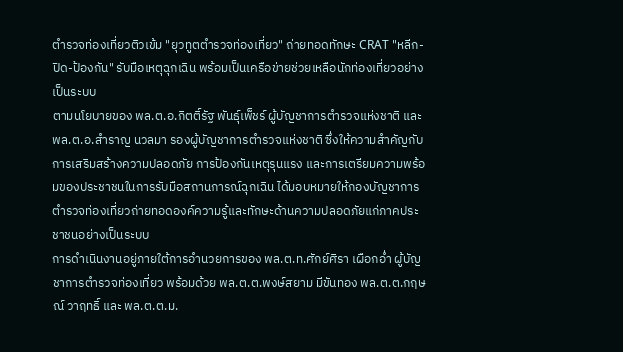ตำรวจท่องเที่ยวติวเข้ม "ยุวทูตตำรวจท่องเที่ยว" ถ่ายทอดทักษะ CRAT "หลีก-ปิด-ป้องกัน" รับมือเหตุฉุกเฉิน พร้อมเป็นเครือข่ายช่วยเหลือนักท่องเที่ยวอย่างเป็นระบบ
ตามนโยบายของ พล.ต.อ.กิตติ์รัฐ พันธุ์เพ็ชร์ ผู้บัญชาการตำรวจแห่งชาติ และ พล.ต.อ.สำราญ นวลมา รองผู้บัญชาการตำรวจแห่งชาติ ซึ่งให้ความสำคัญกับการเสริมสร้างความปลอดภัย การป้องกันเหตุรุนแรง และการเตรียมความพร้อมของประชาชนในการรับมือสถานการณ์ฉุกเฉิน ได้มอบหมายให้กองบัญชาการตำรวจท่องเที่ยวถ่ายทอดองค์ความรู้และทักษะด้านความปลอดภัยแก่ภาคประชาชนอย่างเป็นระบบ
การดำเนินงานอยู่ภายใต้การอำนวยการของ พล.ต.ท.ศักย์ศิรา เผือกอ่ำ ผู้บัญชาการตำรวจท่องเที่ยว พร้อมด้วย พล.ต.ต.พงษ์สยาม มีขันทอง พล.ต.ต.กฤษณ์ วาฤทธิ์ และ พล.ต.ต.ม.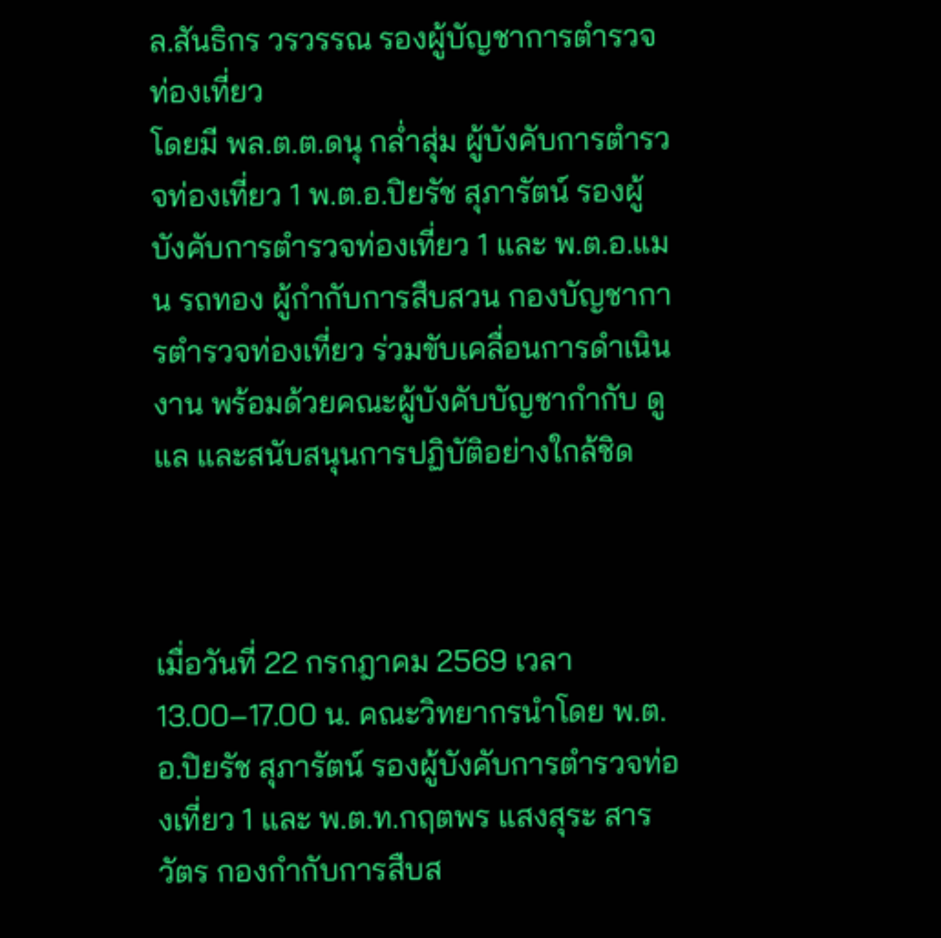ล.สันธิกร วรวรรณ รองผู้บัญชาการตำรวจท่องเที่ยว
โดยมี พล.ต.ต.ดนุ กล่ำสุ่ม ผู้บังคับการตำรวจท่องเที่ยว 1 พ.ต.อ.ปิยรัช สุภารัตน์ รองผู้บังคับการตำรวจท่องเที่ยว 1 และ พ.ต.อ.แมน รถทอง ผู้กำกับการสืบสวน กองบัญชาการตำรวจท่องเที่ยว ร่วมขับเคลื่อนการดำเนินงาน พร้อมด้วยคณะผู้บังคับบัญชากำกับ ดูแล และสนับสนุนการปฏิบัติอย่างใกล้ชิด



เมื่อวันที่ 22 กรกฎาคม 2569 เวลา 13.00–17.00 น. คณะวิทยากรนำโดย พ.ต.อ.ปิยรัช สุภารัตน์ รองผู้บังคับการตำรวจท่องเที่ยว 1 และ พ.ต.ท.กฤตพร แสงสุระ สารวัตร กองกำกับการสืบส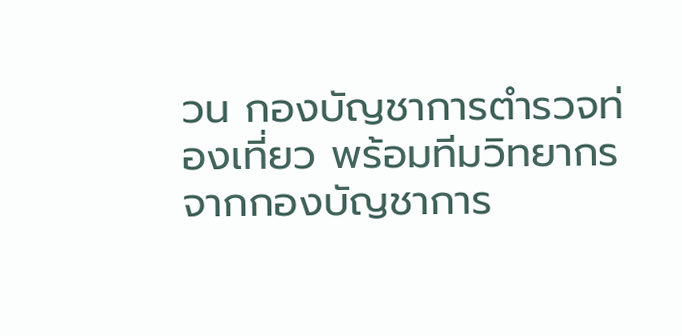วน กองบัญชาการตำรวจท่องเที่ยว พร้อมทีมวิทยากรจากกองบัญชาการ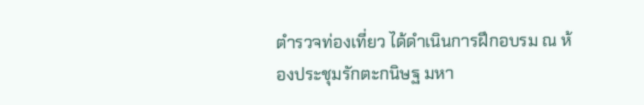ตำรวจท่องเที่ยว ได้ดำเนินการฝึกอบรม ณ ห้องประชุมรักตะกนิษฐ มหา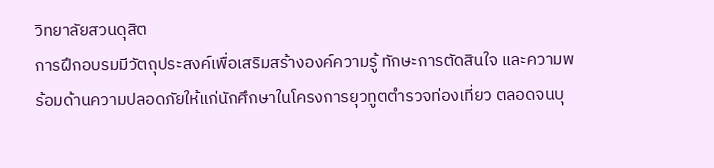วิทยาลัยสวนดุสิต
การฝึกอบรมมีวัตถุประสงค์เพื่อเสริมสร้างองค์ความรู้ ทักษะการตัดสินใจ และความพร้อมด้านความปลอดภัยให้แก่นักศึกษาในโครงการยุวทูตตำรวจท่องเที่ยว ตลอดจนบุ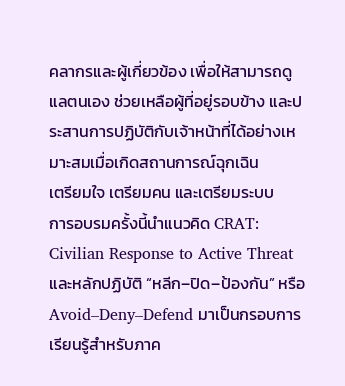คลากรและผู้เกี่ยวข้อง เพื่อให้สามารถดูแลตนเอง ช่วยเหลือผู้ที่อยู่รอบข้าง และประสานการปฏิบัติกับเจ้าหน้าที่ได้อย่างเหมาะสมเมื่อเกิดสถานการณ์ฉุกเฉิน
เตรียมใจ เตรียมคน และเตรียมระบบ
การอบรมครั้งนี้นำแนวคิด CRAT: Civilian Response to Active Threat และหลักปฏิบัติ “หลีก–ปิด–ป้องกัน” หรือ Avoid–Deny–Defend มาเป็นกรอบการเรียนรู้สำหรับภาค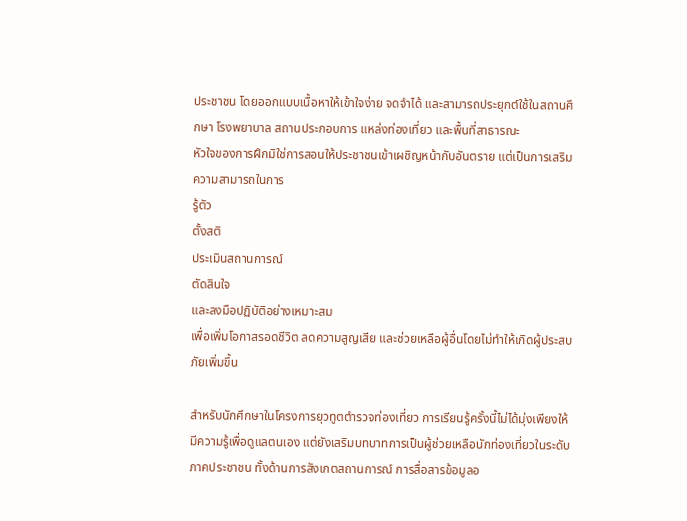ประชาชน โดยออกแบบเนื้อหาให้เข้าใจง่าย จดจำได้ และสามารถประยุกต์ใช้ในสถานศึกษา โรงพยาบาล สถานประกอบการ แหล่งท่องเที่ยว และพื้นที่สาธารณะ
หัวใจของการฝึกมิใช่การสอนให้ประชาชนเข้าเผชิญหน้ากับอันตราย แต่เป็นการเสริมความสามารถในการ
รู้ตัว
ตั้งสติ
ประเมินสถานการณ์
ตัดสินใจ
และลงมือปฏิบัติอย่างเหมาะสม
เพื่อเพิ่มโอกาสรอดชีวิต ลดความสูญเสีย และช่วยเหลือผู้อื่นโดยไม่ทำให้เกิดผู้ประสบภัยเพิ่มขึ้น

สำหรับนักศึกษาในโครงการยุวทูตตำรวจท่องเที่ยว การเรียนรู้ครั้งนี้ไม่ได้มุ่งเพียงให้มีความรู้เพื่อดูแลตนเอง แต่ยังเสริมบทบาทการเป็นผู้ช่วยเหลือนักท่องเที่ยวในระดับภาคประชาชน ทั้งด้านการสังเกตสถานการณ์ การสื่อสารข้อมูลอ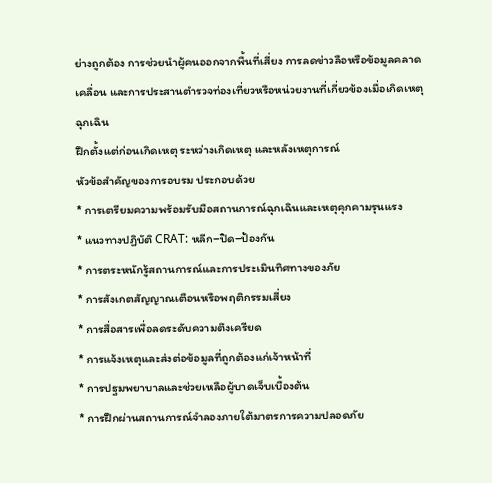ย่างถูกต้อง การช่วยนำผู้คนออกจากพื้นที่เสี่ยง การลดข่าวลือหรือข้อมูลคลาดเคลื่อน และการประสานตำรวจท่องเที่ยวหรือหน่วยงานที่เกี่ยวข้องเมื่อเกิดเหตุฉุกเฉิน
ฝึกตั้งแต่ก่อนเกิดเหตุ ระหว่างเกิดเหตุ และหลังเหตุการณ์
หัวข้อสำคัญของการอบรม ประกอบด้วย
* การเตรียมความพร้อมรับมือสถานการณ์ฉุกเฉินและเหตุคุกคามรุนแรง
* แนวทางปฏิบัติ CRAT: หลีก–ปิด–ป้องกัน
* การตระหนักรู้สถานการณ์และการประเมินทิศทางของภัย
* การสังเกตสัญญาณเตือนหรือพฤติกรรมเสี่ยง
* การสื่อสารเพื่อลดระดับความตึงเครียด
* การแจ้งเหตุและส่งต่อข้อมูลที่ถูกต้องแก่เจ้าหน้าที่
* การปฐมพยาบาลและช่วยเหลือผู้บาดเจ็บเบื้องต้น
* การฝึกผ่านสถานการณ์จำลองภายใต้มาตรการความปลอดภัย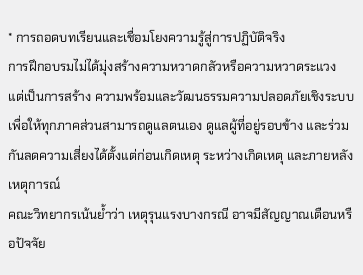* การถอดบทเรียนและเชื่อมโยงความรู้สู่การปฏิบัติจริง
การฝึกอบรมไม่ได้มุ่งสร้างความหวาดกลัวหรือความหวาดระแวง แต่เป็นการสร้าง ความพร้อมและวัฒนธรรมความปลอดภัยเชิงระบบ เพื่อให้ทุกภาคส่วนสามารถดูแลตนเอง ดูแลผู้ที่อยู่รอบข้าง และร่วมกันลดความเสี่ยงได้ตั้งแต่ก่อนเกิดเหตุ ระหว่างเกิดเหตุ และภายหลังเหตุการณ์
คณะวิทยากรเน้นย้ำว่า เหตุรุนแรงบางกรณี อาจมีสัญญาณเตือนหรือปัจจัย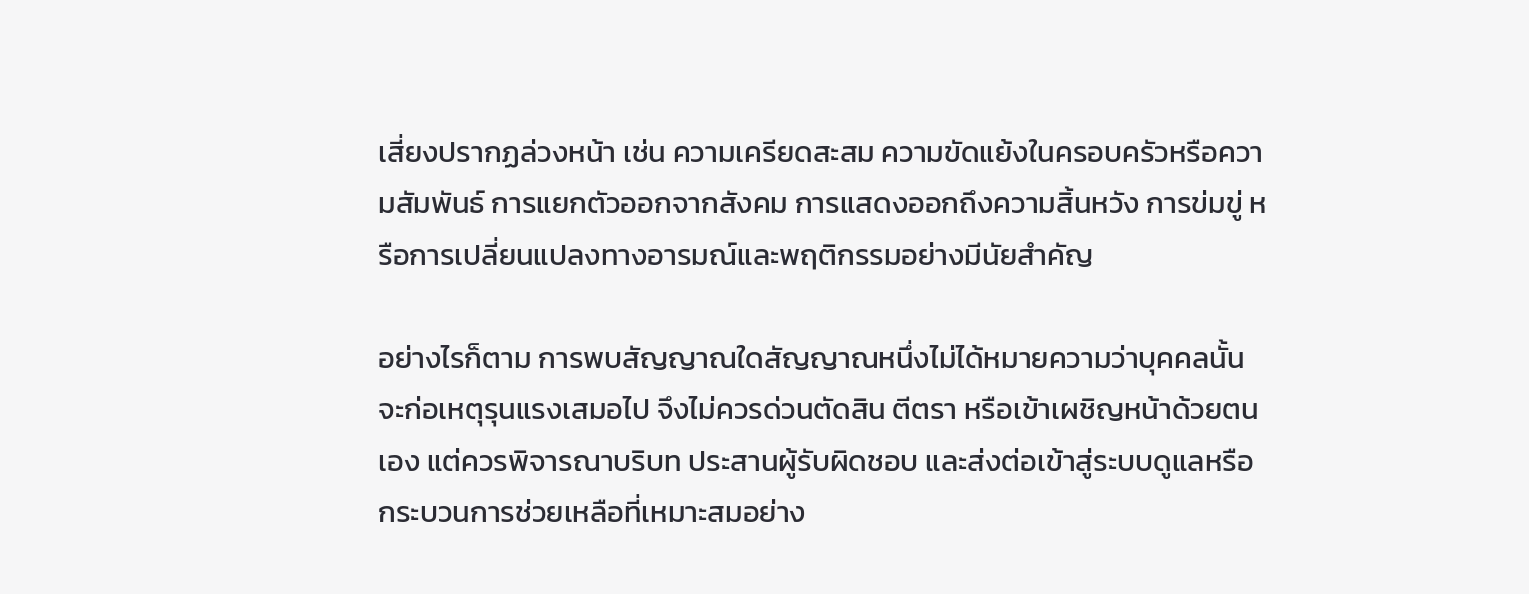เสี่ยงปรากฏล่วงหน้า เช่น ความเครียดสะสม ความขัดแย้งในครอบครัวหรือความสัมพันธ์ การแยกตัวออกจากสังคม การแสดงออกถึงความสิ้นหวัง การข่มขู่ หรือการเปลี่ยนแปลงทางอารมณ์และพฤติกรรมอย่างมีนัยสำคัญ

อย่างไรก็ตาม การพบสัญญาณใดสัญญาณหนึ่งไม่ได้หมายความว่าบุคคลนั้นจะก่อเหตุรุนแรงเสมอไป จึงไม่ควรด่วนตัดสิน ตีตรา หรือเข้าเผชิญหน้าด้วยตนเอง แต่ควรพิจารณาบริบท ประสานผู้รับผิดชอบ และส่งต่อเข้าสู่ระบบดูแลหรือกระบวนการช่วยเหลือที่เหมาะสมอย่าง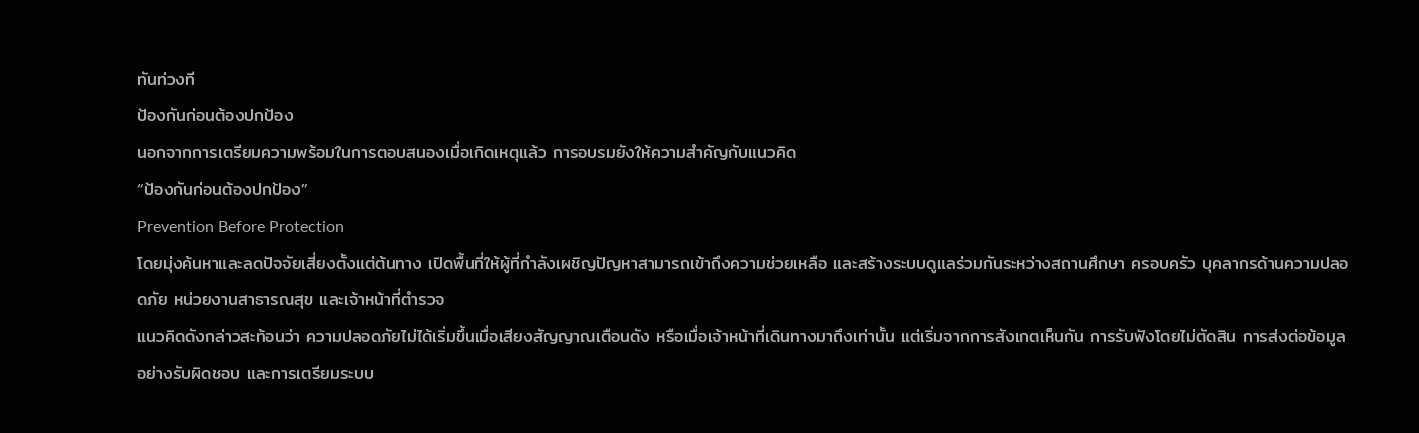ทันท่วงที
ป้องกันก่อนต้องปกป้อง
นอกจากการเตรียมความพร้อมในการตอบสนองเมื่อเกิดเหตุแล้ว การอบรมยังให้ความสำคัญกับแนวคิด
“ป้องกันก่อนต้องปกป้อง”
Prevention Before Protection
โดยมุ่งค้นหาและลดปัจจัยเสี่ยงตั้งแต่ต้นทาง เปิดพื้นที่ให้ผู้ที่กำลังเผชิญปัญหาสามารถเข้าถึงความช่วยเหลือ และสร้างระบบดูแลร่วมกันระหว่างสถานศึกษา ครอบครัว บุคลากรด้านความปลอดภัย หน่วยงานสาธารณสุข และเจ้าหน้าที่ตำรวจ
แนวคิดดังกล่าวสะท้อนว่า ความปลอดภัยไม่ได้เริ่มขึ้นเมื่อเสียงสัญญาณเตือนดัง หรือเมื่อเจ้าหน้าที่เดินทางมาถึงเท่านั้น แต่เริ่มจากการสังเกตเห็นกัน การรับฟังโดยไม่ตัดสิน การส่งต่อข้อมูลอย่างรับผิดชอบ และการเตรียมระบบ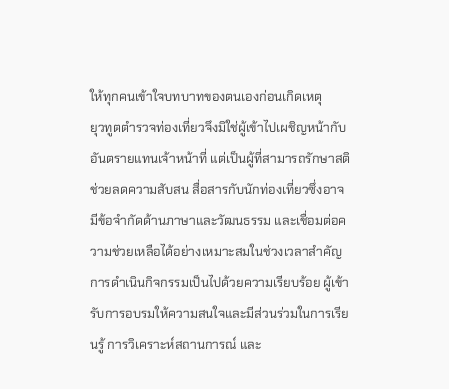ให้ทุกคนเข้าใจบทบาทของตนเองก่อนเกิดเหตุ
ยุวทูตตำรวจท่องเที่ยวจึงมิใช่ผู้เข้าไปเผชิญหน้ากับอันตรายแทนเจ้าหน้าที่ แต่เป็นผู้ที่สามารถรักษาสติ ช่วยลดความสับสน สื่อสารกับนักท่องเที่ยวซึ่งอาจมีข้อจำกัดด้านภาษาและวัฒนธรรม และเชื่อมต่อความช่วยเหลือได้อย่างเหมาะสมในช่วงเวลาสำคัญ
การดำเนินกิจกรรมเป็นไปด้วยความเรียบร้อย ผู้เข้ารับการอบรมให้ความสนใจและมีส่วนร่วมในการเรียนรู้ การวิเคราะห์สถานการณ์ และ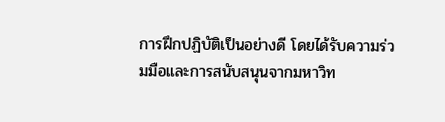การฝึกปฏิบัติเป็นอย่างดี โดยได้รับความร่วมมือและการสนับสนุนจากมหาวิท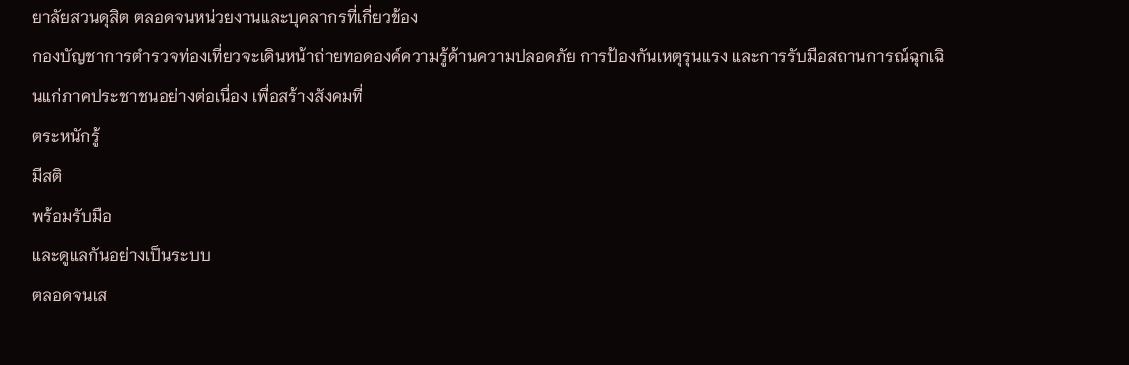ยาลัยสวนดุสิต ตลอดจนหน่วยงานและบุคลากรที่เกี่ยวข้อง
กองบัญชาการตำรวจท่องเที่ยวจะเดินหน้าถ่ายทอดองค์ความรู้ด้านความปลอดภัย การป้องกันเหตุรุนแรง และการรับมือสถานการณ์ฉุกเฉินแก่ภาคประชาชนอย่างต่อเนื่อง เพื่อสร้างสังคมที่
ตระหนักรู้
มีสติ
พร้อมรับมือ
และดูแลกันอย่างเป็นระบบ
ตลอดจนเส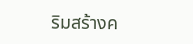ริมสร้างค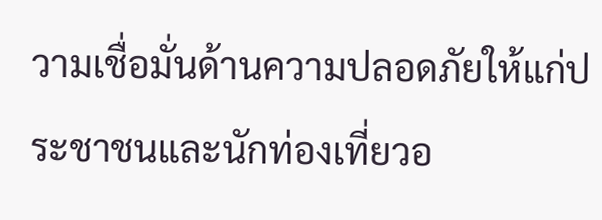วามเชื่อมั่นด้านความปลอดภัยให้แก่ประชาชนและนักท่องเที่ยวอ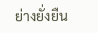ย่างยั่งยืน